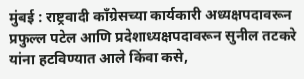मुंबई : राष्ट्रवादी काँग्रेसच्या कार्यकारी अध्यक्षपदावरून प्रफुल्ल पटेल आणि प्रदेशाध्यक्षपदावरून सुनील तटकरे यांना हटविण्यात आले किंवा कसे,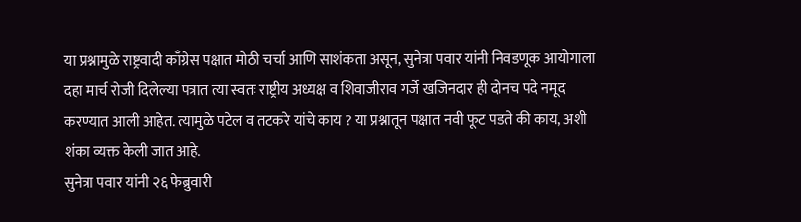या प्रश्नामुळे राष्ट्रवादी काँग्रेस पक्षात मोठी चर्चा आणि साशंकता असून, सुनेत्रा पवार यांनी निवडणूक आयोगाला दहा मार्च रोजी दिलेल्या पत्रात त्या स्वतः राष्ट्रीय अध्यक्ष व शिवाजीराव गर्जे खजिनदार ही दोनच पदे नमूद करण्यात आली आहेत. त्यामुळे पटेल व तटकरे यांचे काय ? या प्रश्नातून पक्षात नवी फूट पडते की काय, अशी शंका व्यक्त केली जात आहे.
सुनेत्रा पवार यांनी २६ फेब्रुवारी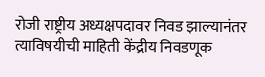रोजी राष्ट्रीय अध्यक्षपदावर निवड झाल्यानंतर त्याविषयीची माहिती केंद्रीय निवडणूक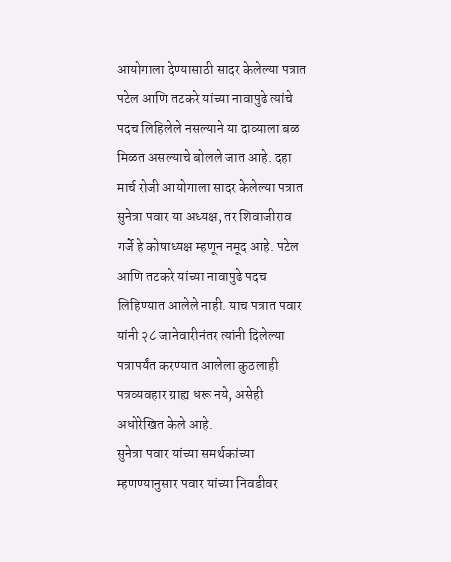आयोगाला देण्यासाठी सादर केलेल्या पत्रात पटेल आणि तटकरे यांच्या नावापुढे त्यांचे पदच लिहिलेले नसल्याने या दाव्याला बळ मिळत असल्याचे बोलले जात आहे. दहा मार्च रोजी आयोगाला सादर केलेल्या पत्रात सुनेत्रा पवार या अध्यक्ष, तर शिवाजीराव गर्जे हे कोषाध्यक्ष म्हणून नमूद आहे. पटेल आणि तटकरे यांच्या नावापुढे पदच लिहिण्यात आलेले नाही. याच पत्रात पवार यांनी २८ जानेवारीनंतर त्यांनी दिलेल्या पत्रापर्यंत करण्यात आलेला कुठलाही पत्रव्यवहार ग्राह्य धरू नये, असेही अधोरेखित केले आहे.
सुनेत्रा पवार यांच्या समर्थकांच्या म्हणण्यानुसार पवार यांच्या निवडीवर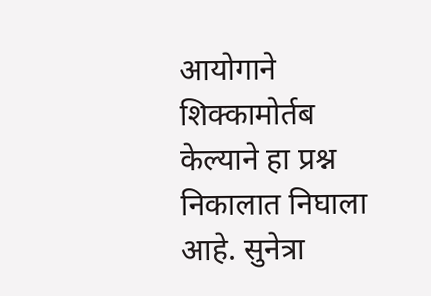आयोगाने शिक्कामोर्तब केल्याने हा प्रश्न निकालात निघाला आहे. सुनेत्रा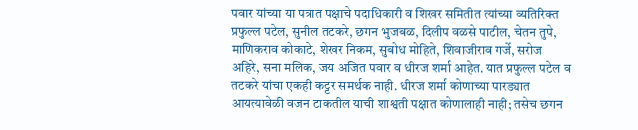पवार यांच्या या पत्रात पक्षाचे पदाधिकारी व शिखर समितीत त्यांच्या व्यतिरिक्त प्रफुल्ल पटेल, सुनील तटकरे, छगन भुजबळ, दिलीप वळसे पाटील, चेतन तुपे, माणिकराव कोकाटे, शेखर निकम, सुबोध मोहिते, शिवाजीराव गर्जे, सरोज अहिरे, सना मलिक, जय अजित पवार व धीरज शर्मा आहेत. यात प्रफुल्ल पटेल व तटकरे यांचा एकही कट्टर समर्थक नाही. धीरज शर्मा कोणाच्या पारड्यात आयत्यावेळी वजन टाकतील याची शाश्वती पक्षात कोणालाही नाही; तसेच छगन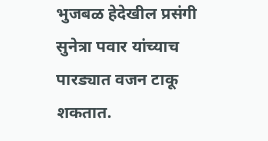भुजबळ हेदेखील प्रसंगी सुनेत्रा पवार यांच्याच पारड्यात वजन टाकू शकतात.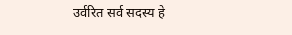उर्वरित सर्व सदस्य हे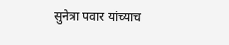सुनेत्रा पवार यांच्याच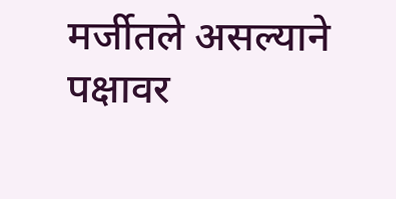मर्जीतले असल्याने पक्षावर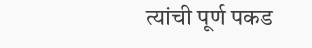त्यांची पूर्ण पकड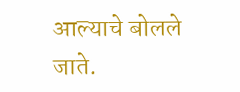आल्याचे बोलले जाते.